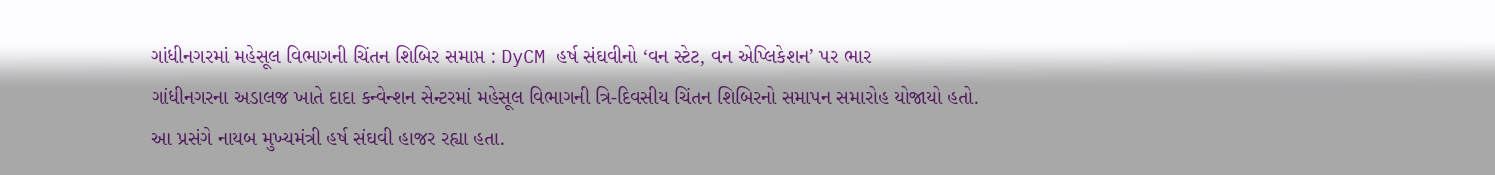ગાંધીનગરમાં મહેસૂલ વિભાગની ચિંતન શિબિર સમાપ્ત : DyCM હર્ષ સંઘવીનો ‘વન સ્ટેટ, વન એપ્લિકેશન’ પર ભાર
ગાંધીનગરના અડાલજ ખાતે દાદા કન્વેન્શન સેન્ટરમાં મહેસૂલ વિભાગની ત્રિ-દિવસીય ચિંતન શિબિરનો સમાપન સમારોહ યોજાયો હતો. આ પ્રસંગે નાયબ મુખ્યમંત્રી હર્ષ સંઘવી હાજર રહ્યા હતા.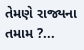તેમણે રાજ્યના તમામ ?...